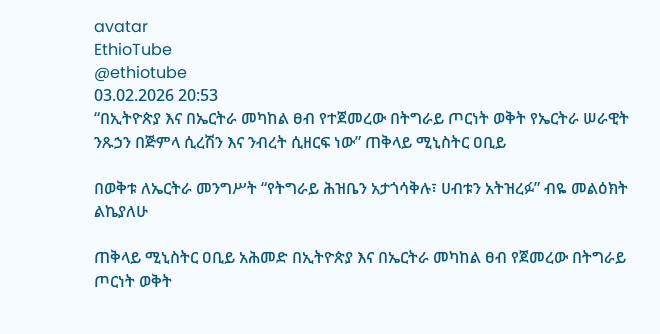avatar
EthioTube
@ethiotube
03.02.2026 20:53
“በኢትዮጵያ እና በኤርትራ መካከል ፀብ የተጀመረው በትግራይ ጦርነት ወቅት የኤርትራ ሠራዊት ንጹኃን በጅምላ ሲረሽን እና ንብረት ሲዘርፍ ነው” ጠቅላይ ሚኒስትር ዐቢይ

በወቅቱ ለኤርትራ መንግሥት “የትግራይ ሕዝቤን አታጎሳቅሉ፣ ሀብቱን አትዝረፉ” ብዬ መልዕክት ልኬያለሁ

ጠቅላይ ሚኒስትር ዐቢይ አሕመድ በኢትዮጵያ እና በኤርትራ መካከል ፀብ የጀመረው በትግራይ ጦርነት ወቅት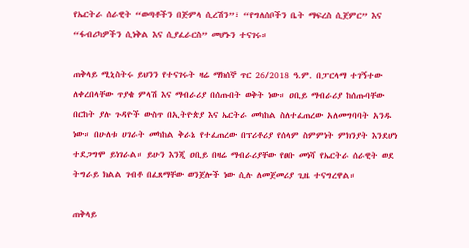የኤርትራ ሰራዊት “ወጣቶችን በጅምላ ሲረሽን”፣ “የግለሰቦችን ቤት ማፍረስ ሲጀምር” እና “ፋብሪካዎችን ሲነቅል እና ሲያፈራርስ” መሆኑን ተናገሩ።

ጠቅላይ ሚኒስትሩ ይህንን የተናገሩት ዛሬ ማክሰኞ ጥር 26/2018 ዓ.ም. በፓርላማ ተገኝተው ለቀረበላቸው ጥያቄ ምላሽ እና ማብራሪያ በሰጡበት ወቅት ነው። ዐቢይ ማብራሪያ ከሰጡባቸው በርከት ያሉ ጉዳዮች ውስጥ በኢትዮጵያ እና ኤርትራ መካከል ስለተፈጠረው አለመግባባት አንዱ ነው። በሁለቱ ሀገራት መካከል ቅራኔ የተፈጠረው በፕሪቶሪያ የሰላም ስምምነት ምክንያት እንደሆነ ተደጋግሞ ይነገራል። ይሁን እንጂ ዐቢይ በዛሬ ማብራሪያቸው የፀቡ መነሻ የኤርትራ ሰራዊት ወደ ትግራይ ክልል ገብቶ በፈጸማቸው ወንጀሎች ነው ሲሉ ለመጀመሪያ ጊዜ ተናግረዋል።

ጠቅላይ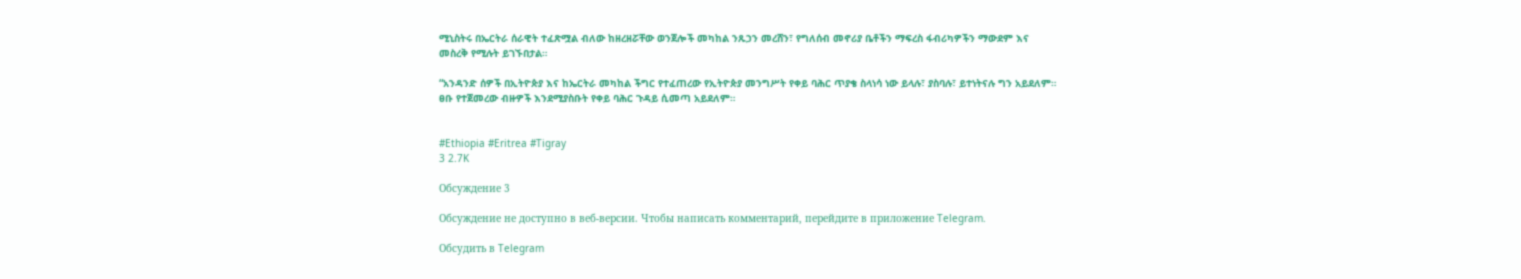ሚኒስትሩ በኤርትራ ሰራዊት ተፈጽሟል ብለው ከዘረዘሯቸው ወንጀሎች መካከል ንጹኃን መረሸን፣ የግለሰብ መኖሪያ ቤቶችን ማፍረስ ፋብሪካዎችን ማውደም እና መስረቅ የሚሉት ይገኙበታል።

“አንዳንድ ሰዎች በኢትዮጵያ እና ከኤርትራ መካከል ችግር የተፈጠረው የኢትዮጵያ መንግሥት የቀይ ባሕር ጥያቄ ስላነሳ ነው ይላሉ፣ ያስባሉ፣ ይተነትናሉ ግን አይደለም። ፀቡ የተጀመረው ብዙዎች እንደሚያስቡት የቀይ ባሕር ጉዳይ ሲመጣ አይደለም።


#Ethiopia #Eritrea #Tigray
3 2.7K

Обсуждение 3

Обсуждение не доступно в веб-версии. Чтобы написать комментарий, перейдите в приложение Telegram.

Обсудить в Telegram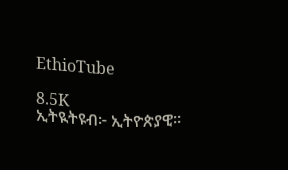EthioTube

8.5K
ኢትዪትዩብ፦ ኢትዮጵያዊ።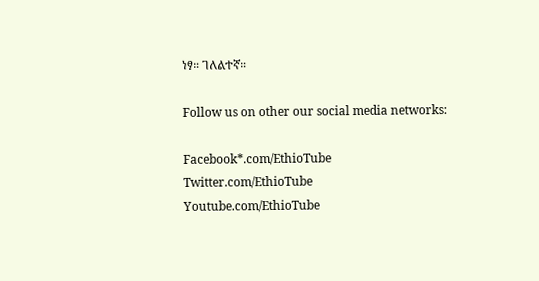ነፃ። ገለልተኛ።

Follow us on other our social media networks:

Facebook*.com/EthioTube
Twitter.com/EthioTube
Youtube.com/EthioTube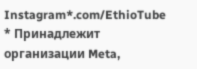Instagram*.com/EthioTube
* Принадлежит организации Meta,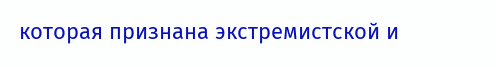которая признана экстремистской и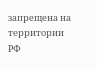запрещена на территории РФ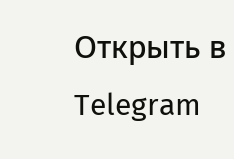Открыть в Telegram